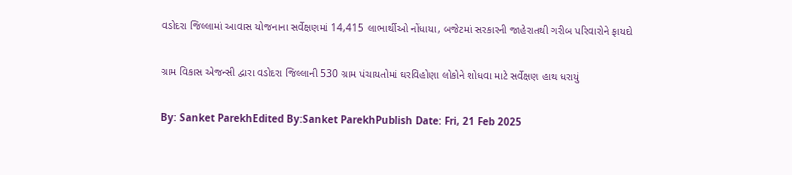વડોદરા જિલ્લામાં આવાસ યોજનાના સર્વેક્ષણમાં 14,415 લાભાર્થીઓ નોંધાયા, બજેટમાં સરકારની જાહેરાતથી ગરીબ પરિવારોને ફાયદો

ગ્રામ વિકાસ એજન્સી દ્વારા વડોદરા જિલ્લાની 530 ગ્રામ પંચાયતોમાં ઘરવિહોણા લોકોને શોધવા માટે સર્વેક્ષણ હાથ ધરાયું

By: Sanket ParekhEdited By:Sanket ParekhPublish Date: Fri, 21 Feb 2025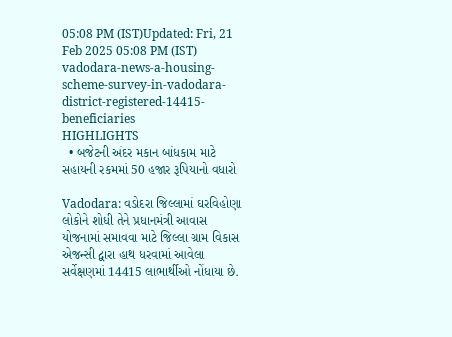05:08 PM (IST)Updated: Fri, 21 Feb 2025 05:08 PM (IST)
vadodara-news-a-housing-scheme-survey-in-vadodara-district-registered-14415-beneficiaries
HIGHLIGHTS
  • બજેટની અંદર મકાન બાંધકામ માટે સહાયની રકમમાં 50 હજાર રૂપિયાનો વધારો

Vadodara: વડોદરા જિલ્લામાં ઘરવિહોણા લોકોને શોધી તેને પ્રધાનમંત્રી આવાસ યોજનામાં સમાવવા માટે જિલ્લા ગ્રામ વિકાસ એજન્સી દ્વારા હાથ ધરવામાં આવેલા સર્વેક્ષણમાં 14415 લાભાર્થીઓ નોંધાયા છે.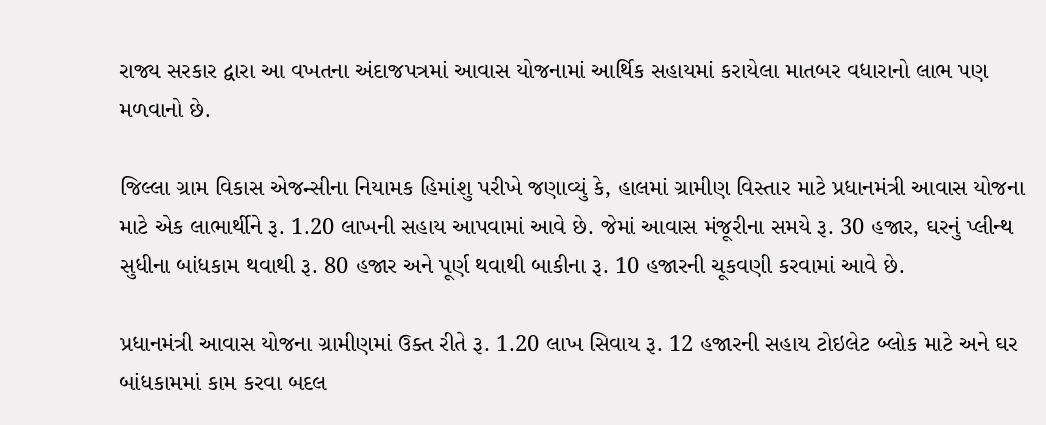રાજ્ય સરકાર દ્વારા આ વખતના અંદાજપત્રમાં આવાસ યોજનામાં આર્થિક સહાયમાં કરાયેલા માતબર વધારાનો લાભ પણ મળવાનો છે.

જિલ્લા ગ્રામ વિકાસ એજન્સીના નિયામક હિમાંશુ પરીખે જણાવ્યું કે, હાલમાં ગ્રામીણ વિસ્તાર માટે પ્રધાનમંત્રી આવાસ યોજના માટે એક લાભાર્થીને રૂ. 1.20 લાખની સહાય આપવામાં આવે છે. જેમાં આવાસ મંજૂરીના સમયે રૂ. 30 હજાર, ઘરનું પ્લીન્થ સુધીના બાંધકામ થવાથી રૂ. 80 હજાર અને પૂર્ણ થવાથી બાકીના રૂ. 10 હજારની ચૂકવણી કરવામાં આવે છે.

પ્રધાનમંત્રી આવાસ યોજના ગ્રામીણમાં ઉક્ત રીતે રૂ. 1.20 લાખ સિવાય રૂ. 12 હજારની સહાય ટોઇલેટ બ્લોક માટે અને ઘર બાંધકામમાં કામ કરવા બદલ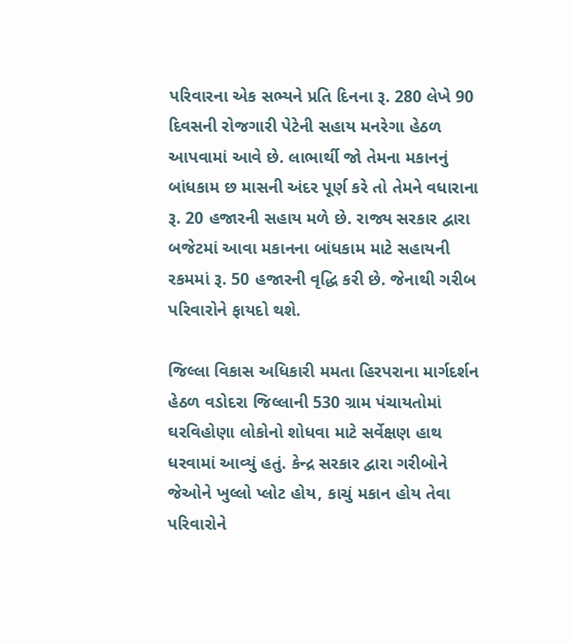પરિવારના એક સભ્યને પ્રતિ દિનના રૂ. 280 લેખે 90 દિવસની રોજગારી પેટેની સહાય મનરેગા હેઠળ આપવામાં આવે છે. લાભાર્થી જો તેમના મકાનનું બાંધકામ છ માસની અંદર પૂર્ણ કરે તો તેમને વધારાના રૂ. 20 હજારની સહાય મળે છે. રાજ્ય સરકાર દ્વારા બજેટમાં આવા મકાનના બાંધકામ માટે સહાયની રકમમાં રૂ. 50 હજારની વૃદ્ધિ કરી છે. જેનાથી ગરીબ પરિવારોને ફાયદો થશે.

જિલ્લા વિકાસ અધિકારી મમતા હિરપરાના માર્ગદર્શન હેઠળ વડોદરા જિલ્લાની 530 ગ્રામ પંચાયતોમાં ઘરવિહોણા લોકોનો શોધવા માટે સર્વેક્ષણ હાથ ધરવામાં આવ્યું હતું. કેન્દ્ર સરકાર દ્વારા ગરીબોને જેઓને ખુલ્લો પ્લોટ હોય, કાચું મકાન હોય તેવા પરિવારોને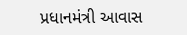પ્રધાનમંત્રી આવાસ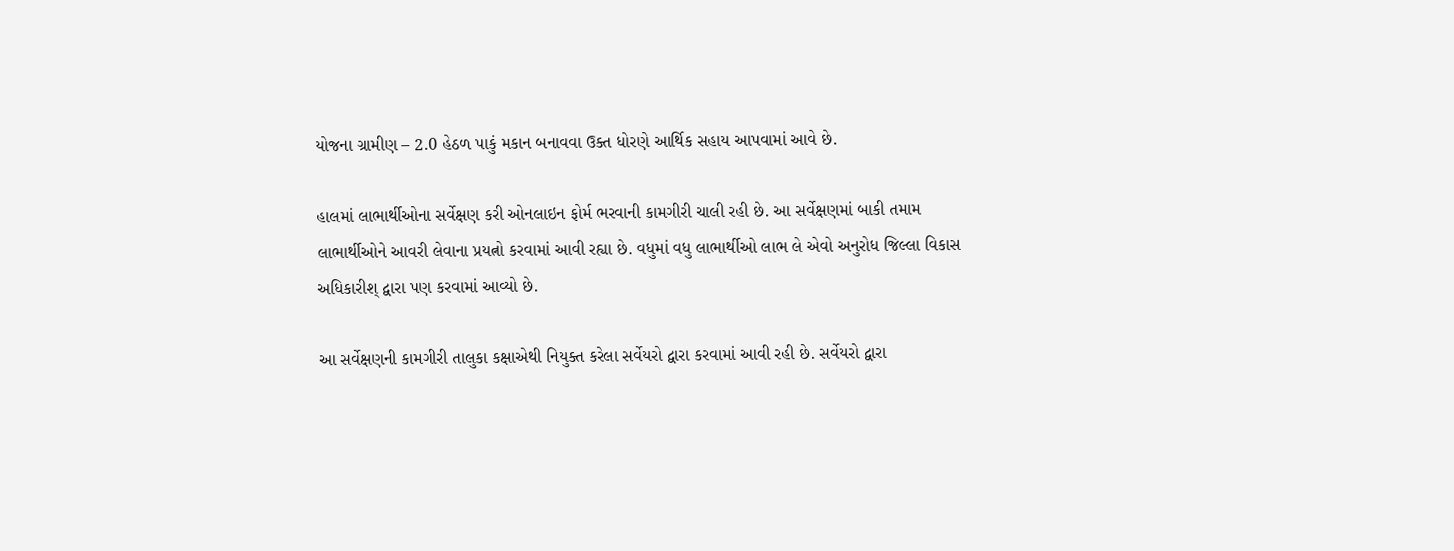યોજના ગ્રામીણ – 2.0 હેઠળ પાકું મકાન બનાવવા ઉક્ત ધોરણે આર્થિક સહાય આપવામાં આવે છે.

હાલમાં લાભાર્થીઓના સર્વેક્ષણ કરી ઓનલાઇન ફોર્મ ભરવાની કામગીરી ચાલી રહી છે. આ સર્વેક્ષણમાં બાકી તમામ લાભાર્થીઓને આવરી લેવાના પ્રયત્નો કરવામાં આવી રહ્યા છે. વધુમાં વધુ લાભાર્થીઓ લાભ લે એવો અનુરોધ જિલ્લા વિકાસ અધિકારીશ્ દ્વારા પણ કરવામાં આવ્યો છે.

આ સર્વેક્ષણની કામગીરી તાલુકા કક્ષાએથી નિયુક્ત કરેલા સર્વેયરો દ્વારા કરવામાં આવી રહી છે. સર્વેયરો દ્વારા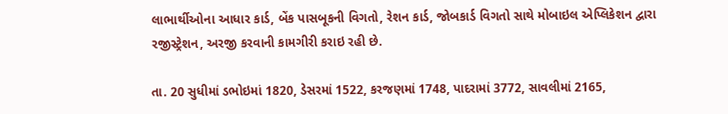લાભાર્થીઓના આધાર કાર્ડ, બેંક પાસબૂકની વિગતો, રેશન કાર્ડ, જોબકાર્ડ વિગતો સાથે મોબાઇલ એપ્લિકેશન દ્વારા રજીસ્ટ્રેશન, અરજી કરવાની કામગીરી કરાઇ રહી છે.

તા. 20 સુધીમાં ડભોઇમાં 1820, ડેસરમાં 1522, કરજણમાં 1748, પાદરામાં 3772, સાવલીમાં 2165,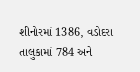શીનોરમાં 1386, વડોદરા તાલુકામાં 784 અને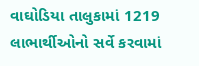વાઘોડિયા તાલુકામાં 1219 લાભાર્થીઓનો સર્વે કરવામાં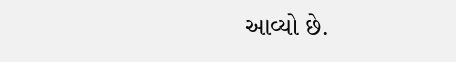આવ્યો છે.